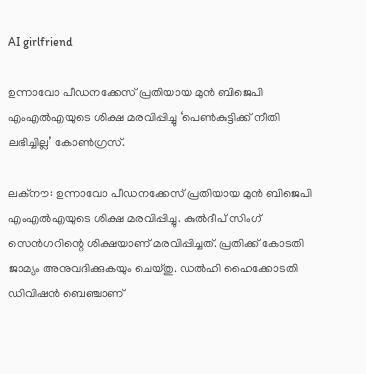AI girlfriend

ഉന്നാവോ പീഡനക്കേസ് പ്രതിയായ മുൻ ബിജെപി എംഎല്‍എയുടെ ശിക്ഷ മരവിപ്പിച്ചു ‘പെൺകുട്ടിക്ക് നീതി ലഭിച്ചില്ല’ കോൺഗ്രസ്.

ലക്‌നൗ: ഉന്നാവോ പീഡനക്കേസ് പ്രതിയായ മുൻ ബിജെപി എംഎല്‍എയുടെ ശിക്ഷ മരവിപ്പിച്ചു. കുല്‍ദീപ് സിംഗ് സെൻഗറിന്റെ ശിക്ഷയാണ് മരവിപ്പിച്ചത്. പ്രതിക്ക് കോടതി ജാമ്യം അനുവദിക്കുകയും ചെയ്തു. ഡല്‍ഹി ഹൈക്കോടതി ഡിവിഷന്‍ ബെഞ്ചാണ്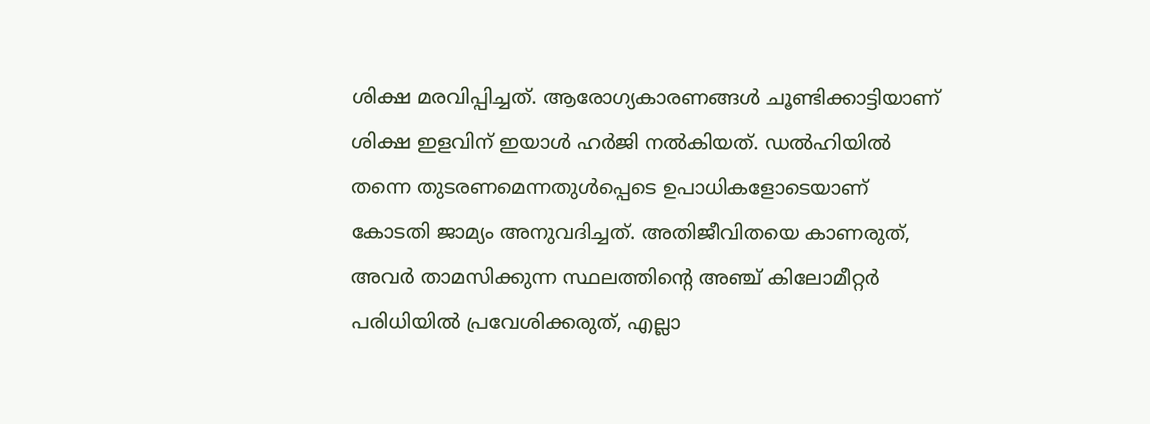ശിക്ഷ മരവിപ്പിച്ചത്. ആരോഗ്യകാരണങ്ങള്‍ ചൂണ്ടിക്കാട്ടിയാണ് ശിക്ഷ ഇളവിന് ഇയാള്‍ ഹര്‍ജി നല്‍കിയത്. ഡല്‍ഹിയില്‍ തന്നെ തുടരണമെന്നതുൾപ്പെടെ ഉപാധികളോടെയാണ് കോടതി ജാമ്യം അനുവദിച്ചത്. അതിജീവിതയെ കാണരുത്, അവര്‍ താമസിക്കുന്ന സ്ഥലത്തിന്റെ അഞ്ച് കിലോമീറ്റര്‍ പരിധിയില്‍ പ്രവേശിക്കരുത്, എല്ലാ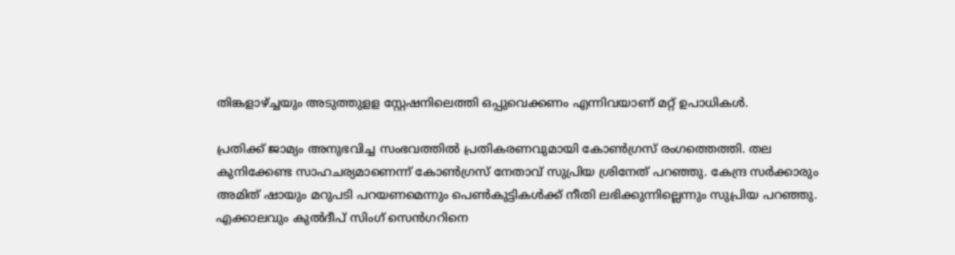തിങ്കളാഴ്ച്ചയും അടുത്തുളള സ്റ്റേഷനിലെത്തി ഒപ്പുവെക്കണം എന്നിവയാണ് മറ്റ് ഉപാധികള്‍.

പ്രതിക്ക് ജാമ്യം അനുഭവിച്ച സംഭവത്തില്‍ പ്രതികരണവുമായി കോണ്‍ഗ്രസ് രംഗത്തെത്തി. തല കുനിക്കേണ്ട സാഹചര്യമാണെന്ന് കോണ്‍ഗ്രസ് നേതാവ് സുപ്രിയ ശ്രിനേത് പറഞ്ഞു. കേന്ദ്ര സര്‍ക്കാരും അമിത് ഷായും മറുപടി പറയണമെന്നും പെണ്‍കുട്ടികള്‍ക്ക് നീതി ലഭിക്കുന്നില്ലെന്നും സുപ്രിയ പറഞ്ഞു. എക്കാലവും കുല്‍ദീപ് സിംഗ് സെന്‍ഗറിനെ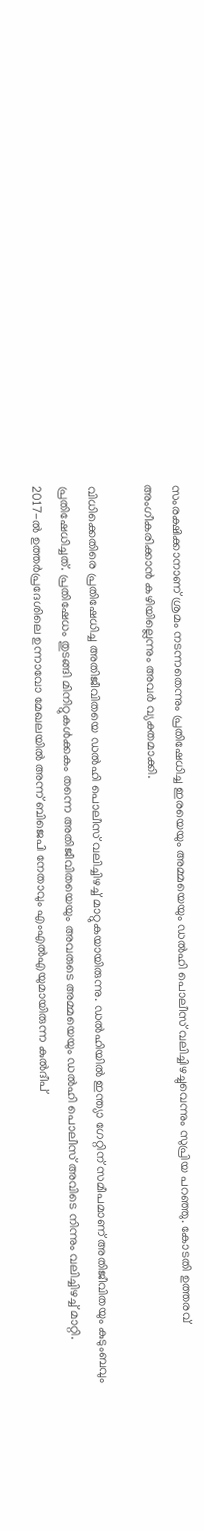സംരക്ഷിക്കാനാണ് ശ്രമം നടന്നതെന്നും പ്രതിഷേധിച്ച ഇരയെയും അമ്മയെയും ഡല്‍ഹി പൊലീസ് വലിച്ചിഴച്ചുവെന്നും സുപ്രിയ പറഞ്ഞു. കോടതി ഉത്തരവ് അംഗീകരിക്കാന്‍ കഴിയില്ലെന്നും അവര്‍ വ്യക്തമാക്കി.

വിധിക്കെതിരെ പ്രതിഷേധിച്ച അതിജീവിതയെ ഡല്‍ഹി പൊലീസ് വലിച്ചിഴച്ച് മാറ്റുകയായിരുന്നു. ഡല്‍ഹിയില്‍ ഇന്ത്യാ ഗേറ്റിന് സമീപമാണ് അതിജീവിതയും കുടുംബവും പ്രതിഷേധിച്ചത്. പ്രതിഷേധം തുടങ്ങി മിനിറ്റുകള്‍ക്കകം തന്നെ അതിജീവിതയെയും അവരുടെ അമ്മയെയും ഡല്‍ഹി പൊലീസ് അവിടെ നിന്നും വലിച്ചിഴച്ച് മാറ്റി.
2017-ല്‍ ഉത്തര്‍പ്രദേശിലെ ഉന്നാവോ മേഖലയില്‍ അന്ന് ബിജെപി നേതാവും എംഎല്‍എയുമായിരുന്ന കുല്‍ദീപ്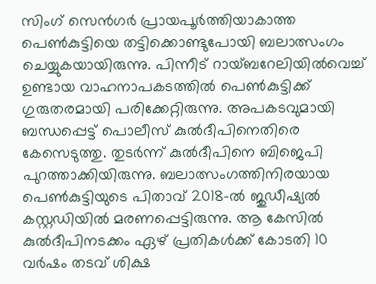സിംഗ് സെന്‍ഗര്‍ പ്രായപൂര്‍ത്തിയാകാത്ത പെണ്‍കുട്ടിയെ തട്ടിക്കൊണ്ടുപോയി ബലാത്സംഗം ചെയ്യുകയായിരുന്നു. പിന്നീട് റായ്ബറേലിയില്‍വെച്ച് ഉണ്ടായ വാഹനാപകടത്തില്‍ പെണ്‍കുട്ടിക്ക് ഗുരുതരമായി പരിക്കേറ്റിരുന്നു. അപകടവുമായി ബന്ധപ്പെട്ട് പൊലീസ് കുല്‍ദീപിനെതിരെ കേസെടുത്തു. തുടര്‍ന്ന് കുല്‍ദീപിനെ ബിജെപി പുറത്താക്കിയിരുന്നു. ബലാത്സംഗത്തിനിരയായ പെണ്‍കുട്ടിയുടെ പിതാവ് 2018-ല്‍ ജുഡീഷ്യല്‍ കസ്റ്റഡിയില്‍ മരണപ്പെട്ടിരുന്നു. ആ കേസില്‍ കുല്‍ദീപിനടക്കം ഏഴ് പ്രതികള്‍ക്ക് കോടതി 10 വര്‍ഷം തടവ് ശിക്ഷ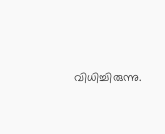വിധിച്ചിരുന്നു.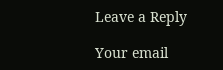Leave a Reply

Your email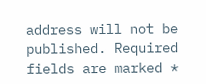address will not be published. Required fields are marked *